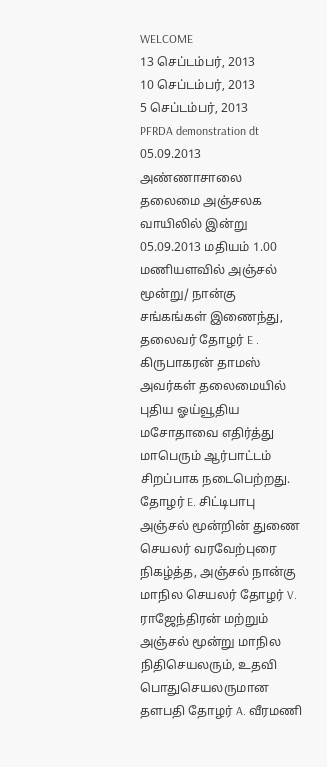WELCOME
13 செப்டம்பர், 2013
10 செப்டம்பர், 2013
5 செப்டம்பர், 2013
PFRDA demonstration dt 05.09.2013
அண்ணாசாலை தலைமை அஞ்சலக வாயிலில் இன்று 05.09.2013 மதியம் 1.00 மணியளவில் அஞ்சல் மூன்று/ நான்கு சங்கங்கள் இணைந்து, தலைவர் தோழர் E . கிருபாகரன் தாமஸ் அவர்கள் தலைமையில் புதிய ஓய்வூதிய மசோதாவை எதிர்த்து மாபெரும் ஆர்பாட்டம் சிறப்பாக நடைபெற்றது.
தோழர் E. சிட்டிபாபு அஞ்சல் மூன்றின் துணை செயலர் வரவேற்புரை நிகழ்த்த, அஞ்சல் நான்கு மாநில செயலர் தோழர் V. ராஜேந்திரன் மற்றும் அஞ்சல் மூன்று மாநில நிதிசெயலரும், உதவி பொதுசெயலருமான தளபதி தோழர் A. வீரமணி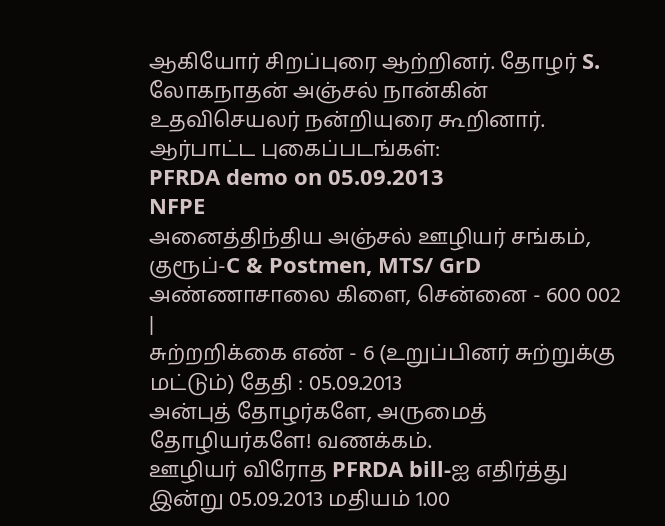ஆகியோர் சிறப்புரை ஆற்றினர். தோழர் S. லோகநாதன் அஞ்சல் நான்கின் உதவிசெயலர் நன்றியுரை கூறினார்.
ஆர்பாட்ட புகைப்படங்கள்:
PFRDA demo on 05.09.2013
NFPE
அனைத்திந்திய அஞ்சல் ஊழியர் சங்கம், குரூப்-C & Postmen, MTS/ GrD அண்ணாசாலை கிளை, சென்னை - 600 002
|
சுற்றறிக்கை எண் - 6 (உறுப்பினர் சுற்றுக்கு மட்டும்) தேதி : 05.09.2013
அன்புத் தோழர்களே, அருமைத் தோழியர்களே! வணக்கம்.
ஊழியர் விரோத PFRDA bill-ஐ எதிர்த்து இன்று 05.09.2013 மதியம் 1.00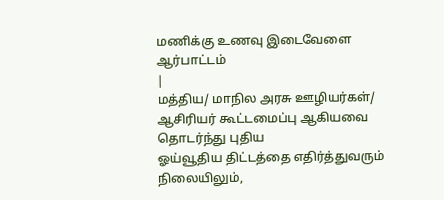மணிக்கு உணவு இடைவேளை ஆர்பாட்டம்
|
மத்திய/ மாநில அரசு ஊழியர்கள்/ ஆசிரியர் கூட்டமைப்பு ஆகியவை தொடர்ந்து புதிய
ஓய்வூதிய திட்டத்தை எதிர்த்துவரும் நிலையிலும்,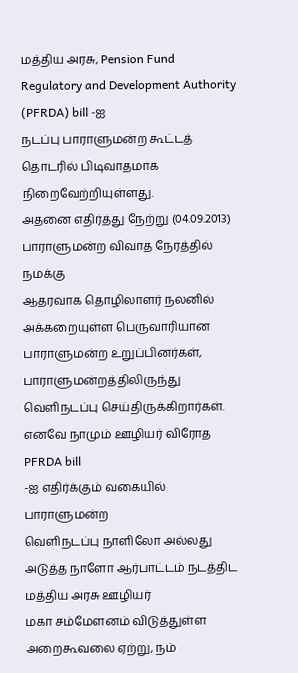மத்திய அரசு, Pension Fund
Regulatory and Development Authority (PFRDA) bill -ஐ
நடப்பு பாராளுமன்ற கூட்டத் தொடரில் பிடிவாதமாக நிறைவேற்றியுள்ளது.
அதனை எதிர்த்து நேற்று (04.09.2013) பாராளுமன்ற விவாத நேரத்தில் நமக்கு
ஆதரவாக தொழிலாளர் நலனில் அக்கறையுள்ள பெருவாரியான பாராளுமன்ற உறுப்பினர்கள்,
பாராளுமன்றத்திலிருந்து வெளிநடப்பு செய்திருக்கிறார்கள்.
எனவே நாமும் ஊழியர் விரோத PFRDA bill
-ஐ எதிர்க்கும் வகையில் பாராளுமன்ற
வெளிநடப்பு நாளிலோ அல்லது அடுத்த நாளோ ஆர்பாட்டம் நடத்திட மத்திய அரசு ஊழியர்
மகா சம்மேளனம் விடுத்துள்ள அறைகூவலை ஏற்று, நம்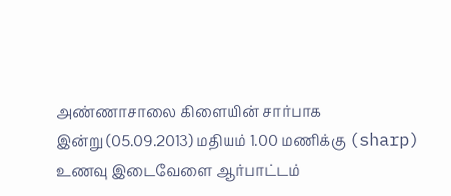அண்ணாசாலை கிளையின் சார்பாக
இன்று (05.09.2013) மதியம் 1.00 மணிக்கு (sharp) உணவு இடைவேளை ஆர்பாட்டம்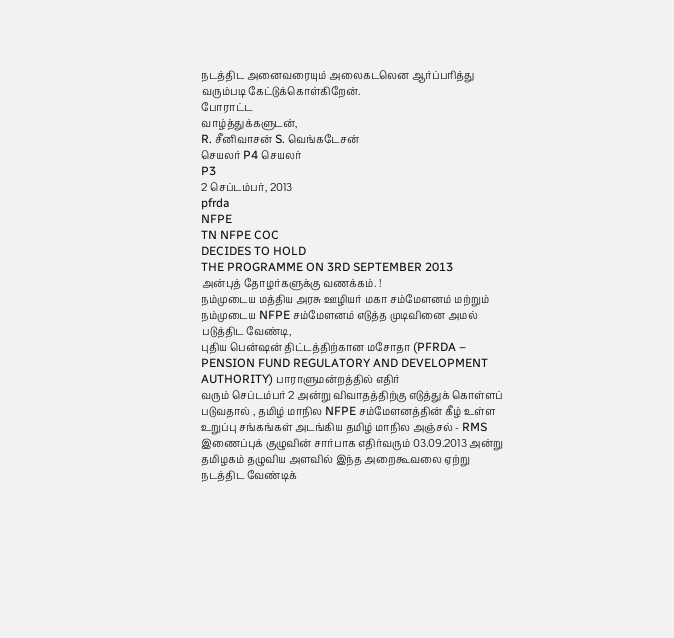நடத்திட அனைவரையும் அலைகடலென ஆர்ப்பரித்து வரும்படி கேட்டுக்கொள்கிறேன்.
போராட்ட
வாழ்த்துக்களுடன்,
R. சீனிவாசன் S. வெங்கடேசன்
செயலர் P4 செயலர்
P3
2 செப்டம்பர், 2013
pfrda
NFPE
TN NFPE COC
DECIDES TO HOLD
THE PROGRAMME ON 3RD SEPTEMBER 2013
அன்புத் தோழர்களுக்கு வணக்கம். !
நம்முடைய மத்திய அரசு ஊழியர் மகா சம்மேளனம் மற்றும் நம்முடைய NFPE சம்மேளனம் எடுத்த முடிவினை அமல்
படுத்திட வேண்டி,
புதிய பென்ஷன் திட்டத்திற்கான மசோதா (PFRDA – PENSION FUND REGULATORY AND DEVELOPMENT AUTHORITY) பாராளுமன்றத்தில் எதிர்
வரும் செப்டம்பர் 2 அன்று விவாதத்திற்கு எடுத்துக் கொள்ளப்
படுவதால் , தமிழ் மாநில NFPE சம்மேளனத்தின் கீழ் உள்ள
உறுப்பு சங்கங்கள் அடங்கிய தமிழ் மாநில அஞ்சல் - RMS இணைப்புக் குழுவின் சார்பாக எதிர்வரும் 03.09.2013 அன்று தமிழகம் தழுவிய அளவில் இந்த அறைகூவலை ஏற்று நடத்திட வேண்டிக்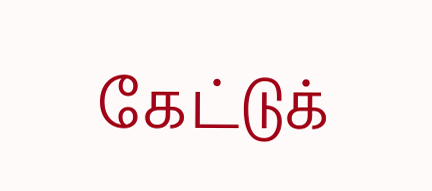கேட்டுக்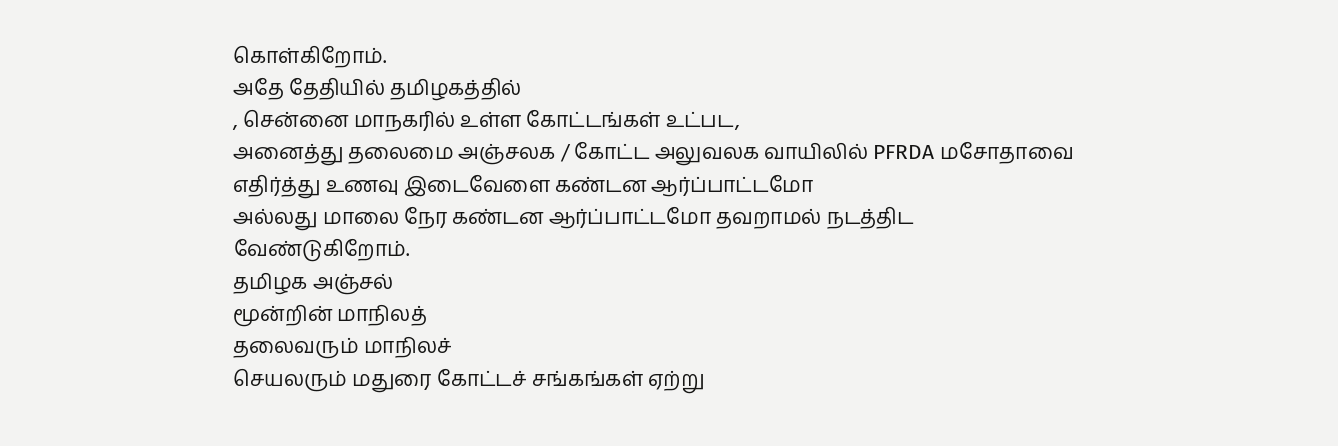கொள்கிறோம்.
அதே தேதியில் தமிழகத்தில்
, சென்னை மாநகரில் உள்ள கோட்டங்கள் உட்பட,
அனைத்து தலைமை அஞ்சலக / கோட்ட அலுவலக வாயிலில் PFRDA மசோதாவை
எதிர்த்து உணவு இடைவேளை கண்டன ஆர்ப்பாட்டமோ
அல்லது மாலை நேர கண்டன ஆர்ப்பாட்டமோ தவறாமல் நடத்திட
வேண்டுகிறோம்.
தமிழக அஞ்சல்
மூன்றின் மாநிலத்
தலைவரும் மாநிலச்
செயலரும் மதுரை கோட்டச் சங்கங்கள் ஏற்று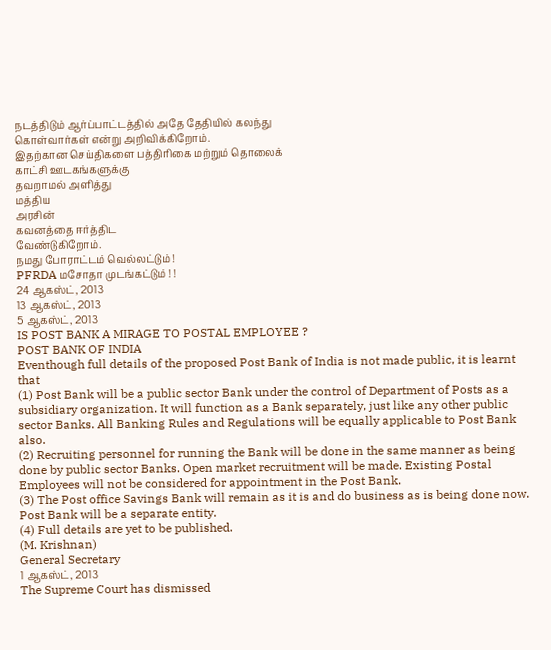நடத்திடும் ஆர்ப்பாட்டத்தில் அதே தேதியில் கலந்து
கொள்வார்கள் என்று அறிவிக்கிறோம்.
இதற்கான செய்திகளை பத்திரிகை மற்றும் தொலைக்
காட்சி ஊடகங்களுக்கு
தவறாமல் அளித்து
மத்திய
அரசின்
கவனத்தை ஈர்த்திட
வேண்டுகிறோம்.
நமது போராட்டம் வெல்லட்டும் !
PFRDA மசோதா முடங்கட்டும் ! !
24 ஆகஸ்ட், 2013
13 ஆகஸ்ட், 2013
5 ஆகஸ்ட், 2013
IS POST BANK A MIRAGE TO POSTAL EMPLOYEE ?
POST BANK OF INDIA
Eventhough full details of the proposed Post Bank of India is not made public, it is learnt that
(1) Post Bank will be a public sector Bank under the control of Department of Posts as a subsidiary organization. It will function as a Bank separately, just like any other public sector Banks. All Banking Rules and Regulations will be equally applicable to Post Bank also.
(2) Recruiting personnel for running the Bank will be done in the same manner as being done by public sector Banks. Open market recruitment will be made. Existing Postal Employees will not be considered for appointment in the Post Bank.
(3) The Post office Savings Bank will remain as it is and do business as is being done now. Post Bank will be a separate entity.
(4) Full details are yet to be published.
(M. Krishnan)
General Secretary
1 ஆகஸ்ட், 2013
The Supreme Court has dismissed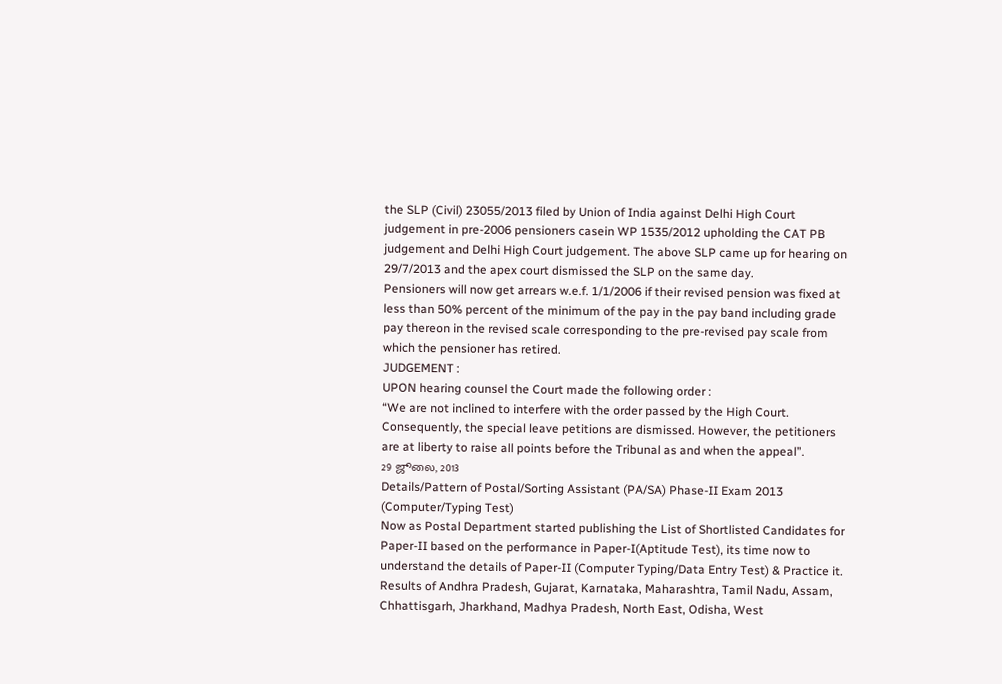the SLP (Civil) 23055/2013 filed by Union of India against Delhi High Court judgement in pre-2006 pensioners casein WP 1535/2012 upholding the CAT PB judgement and Delhi High Court judgement. The above SLP came up for hearing on 29/7/2013 and the apex court dismissed the SLP on the same day.
Pensioners will now get arrears w.e.f. 1/1/2006 if their revised pension was fixed at less than 50% percent of the minimum of the pay in the pay band including grade pay thereon in the revised scale corresponding to the pre-revised pay scale from which the pensioner has retired.
JUDGEMENT :
UPON hearing counsel the Court made the following order :
“We are not inclined to interfere with the order passed by the High Court. Consequently, the special leave petitions are dismissed. However, the petitioners are at liberty to raise all points before the Tribunal as and when the appeal”.
29 ஜூலை, 2013
Details/Pattern of Postal/Sorting Assistant (PA/SA) Phase-II Exam 2013 (Computer/Typing Test)
Now as Postal Department started publishing the List of Shortlisted Candidates for Paper-II based on the performance in Paper-I(Aptitude Test), its time now to understand the details of Paper-II (Computer Typing/Data Entry Test) & Practice it.
Results of Andhra Pradesh, Gujarat, Karnataka, Maharashtra, Tamil Nadu, Assam, Chhattisgarh, Jharkhand, Madhya Pradesh, North East, Odisha, West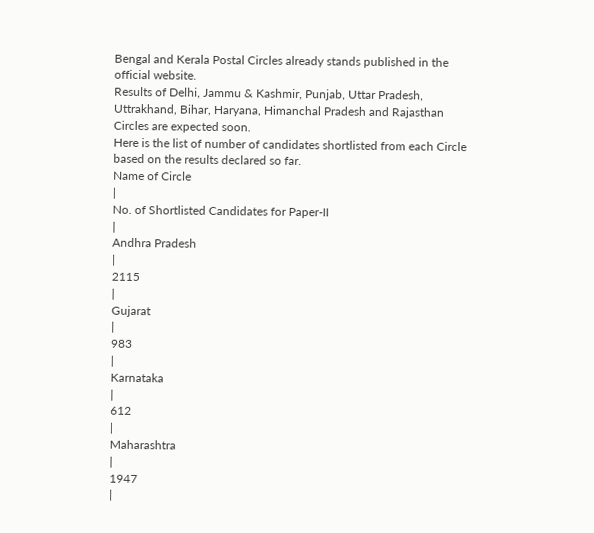Bengal and Kerala Postal Circles already stands published in the official website.
Results of Delhi, Jammu & Kashmir, Punjab, Uttar Pradesh, Uttrakhand, Bihar, Haryana, Himanchal Pradesh and Rajasthan Circles are expected soon.
Here is the list of number of candidates shortlisted from each Circle based on the results declared so far.
Name of Circle
|
No. of Shortlisted Candidates for Paper-II
|
Andhra Pradesh
|
2115
|
Gujarat
|
983
|
Karnataka
|
612
|
Maharashtra
|
1947
|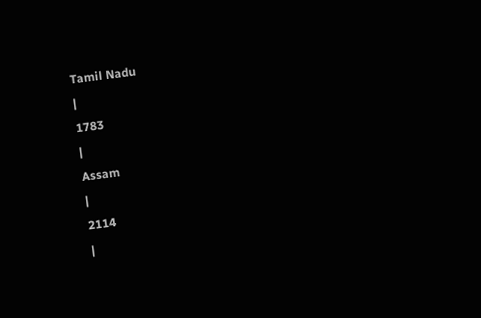Tamil Nadu
|
1783
|
Assam
|
2114
|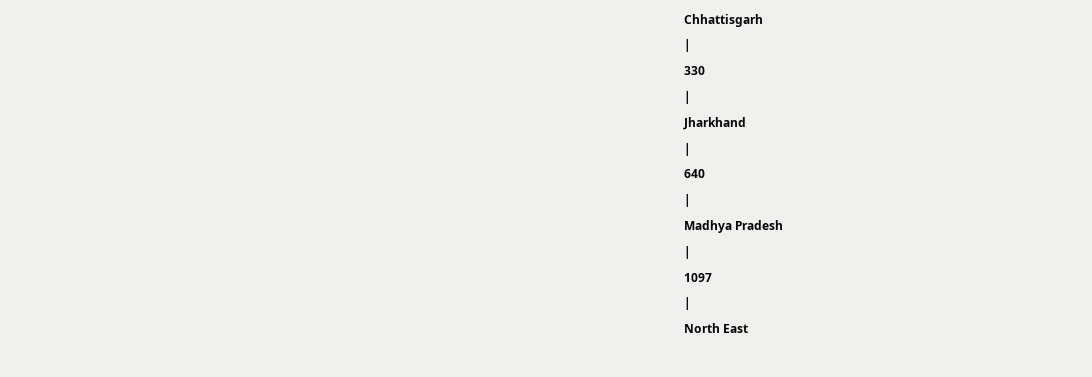Chhattisgarh
|
330
|
Jharkhand
|
640
|
Madhya Pradesh
|
1097
|
North East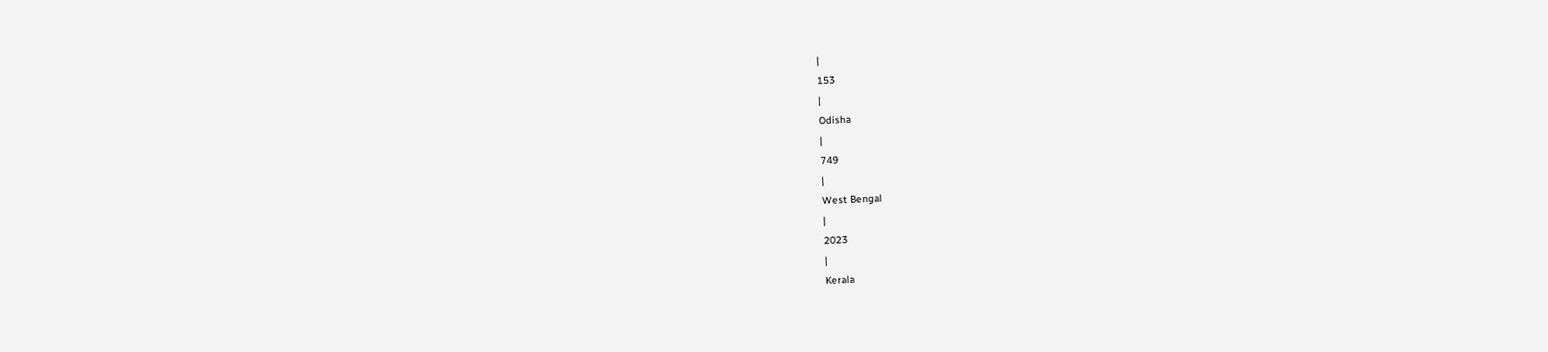|
153
|
Odisha
|
749
|
West Bengal
|
2023
|
Kerala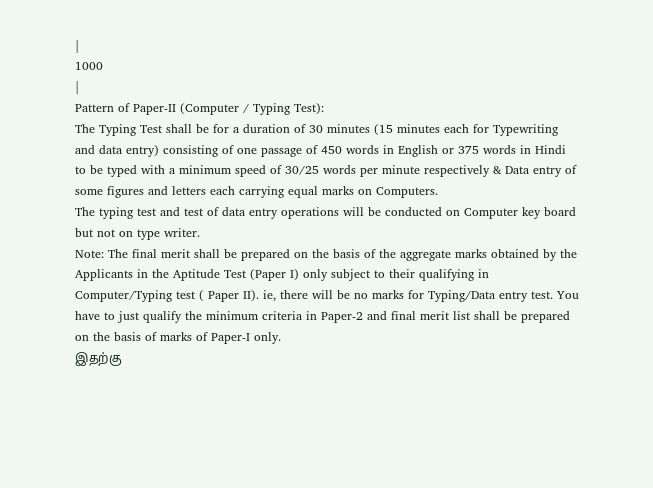|
1000
|
Pattern of Paper-II (Computer / Typing Test):
The Typing Test shall be for a duration of 30 minutes (15 minutes each for Typewriting and data entry) consisting of one passage of 450 words in English or 375 words in Hindi to be typed with a minimum speed of 30/25 words per minute respectively & Data entry of some figures and letters each carrying equal marks on Computers.
The typing test and test of data entry operations will be conducted on Computer key board but not on type writer.
Note: The final merit shall be prepared on the basis of the aggregate marks obtained by the Applicants in the Aptitude Test (Paper I) only subject to their qualifying in Computer/Typing test ( Paper II). ie, there will be no marks for Typing/Data entry test. You have to just qualify the minimum criteria in Paper-2 and final merit list shall be prepared on the basis of marks of Paper-I only.
இதற்கு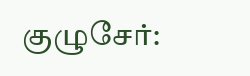குழுசேர்: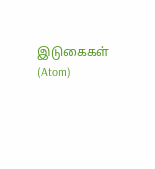இடுகைகள் (Atom)